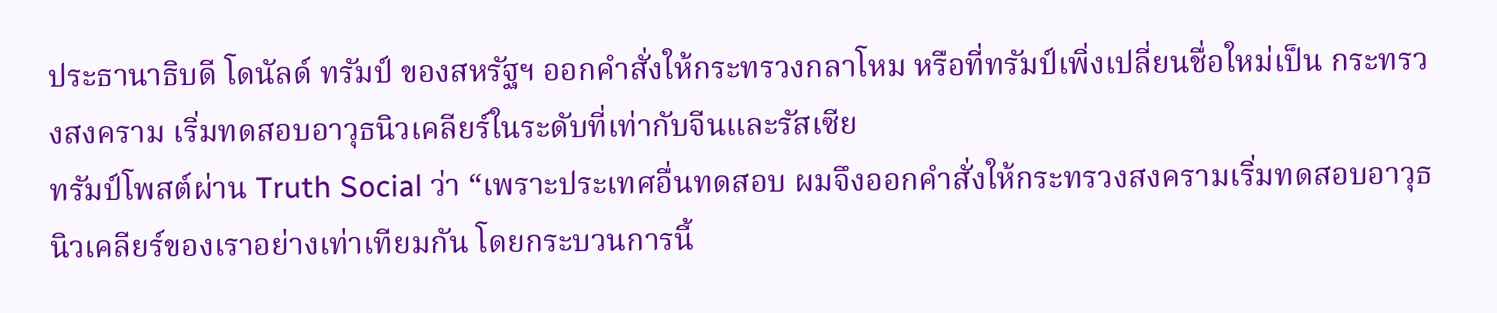ประธานาธิบดี โดนัลด์ ทรัมป์ ของสหรัฐฯ ออกคำสั่งให้กระทรวงกลาโหม หรือที่ทรัมป์เพิ่งเปลี่ยนชื่อใหม่เป็น กระทรวงสงคราม เริ่มทดสอบอาวุธนิวเคลียร์ในระดับที่เท่ากับจีนและรัสเซีย
ทรัมป์โพสต์ผ่าน Truth Social ว่า “เพราะประเทศอื่นทดสอบ ผมจึงออกคำสั่งให้กระทรวงสงครามเริ่มทดสอบอาวุธนิวเคลียร์ของเราอย่างเท่าเทียมกัน โดยกระบวนการนี้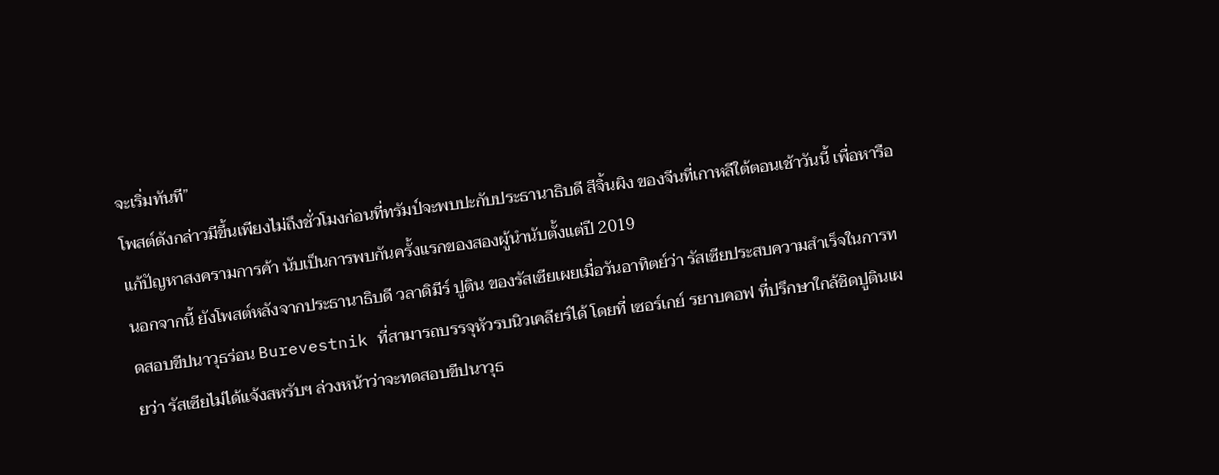จะเริ่มทันที”
โพสต์ดังกล่าวมีขึ้นเพียงไม่ถึงชั่วโมงก่อนที่ทรัมป์จะพบปะกับประธานาธิบดี สีจิ้นผิง ของจีนที่เกาหลีใต้ตอนเช้าวันนี้ เพื่อหารือแก้ปัญหาสงครามการค้า นับเป็นการพบกันครั้งแรกของสองผู้นำนับตั้งแต่ปี 2019
นอกจากนี้ ยังโพสต์หลังจากประธานาธิบดี วลาดิมีร์ ปูติน ของรัสเซียเผยเมื่อวันอาทิตย์ว่า รัสเซียประสบความสำเร็จในการทดสอบขีปนาวุธร่อน Burevestnik ที่สามารถบรรจุหัวรบนิวเคลียร์ได้ โดยที่ เซอร์เกย์ รยาบคอฟ ที่ปรึกษาใกล้ชิดปูตินเผยว่า รัสเซียไม่ได้แจ้งสหรับฯ ล่วงหน้าว่าจะทดสอบขีปนาวุธ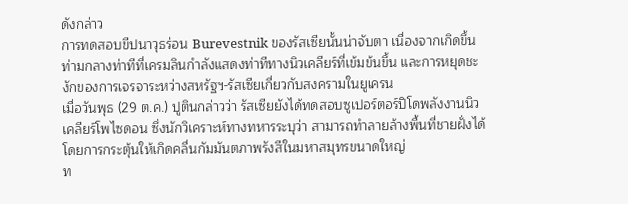ดังกล่าว
การทดสอบขีปนาวุธร่อน Burevestnik ของรัสเซียนั้นน่าจับตา เนื่องจากเกิดขึ้นท่ามกลางท่าทีที่เครมลินกำลังแสดงท่าทีทางนิวเคลียร์ที่เข้มข้นขึ้น และการหยุดชะงักของการเจรจาระหว่างสหรัฐฯ-รัสเซียเกี่ยวกับสงครามในยูเครน
เมื่อวันพุธ (29 ต.ค.) ปูตินกล่าวว่า รัสเซียยังได้ทดสอบซูเปอร์ตอร์ปิโดพลังงานนิวเคลียร์โพไซดอน ซึ่งนักวิเคราะห์ทางทหารระบุว่า สามารถทำลายล้างพื้นที่ชายฝั่งได้โดยการกระตุ้นให้เกิดคลื่นกัมมันตภาพรังสีในมหาสมุทรขนาดใหญ่
ท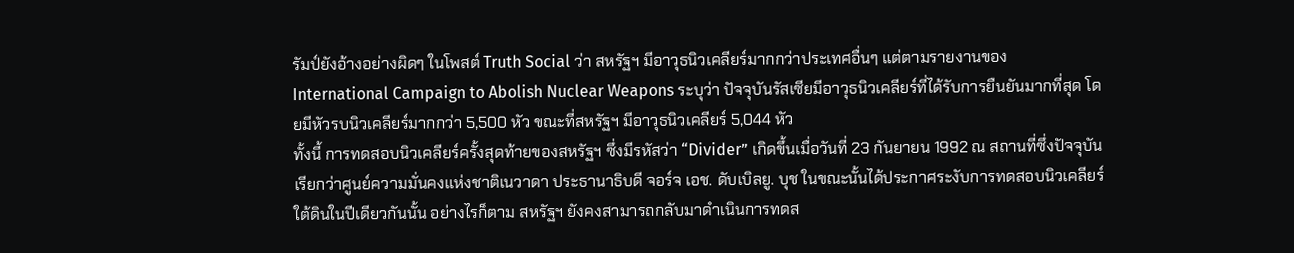รัมป์ยังอ้างอย่างผิดๆ ในโพสต์ Truth Social ว่า สหรัฐฯ มีอาวุธนิวเคลียร์มากกว่าประเทศอื่นๆ แต่ตามรายงานของ International Campaign to Abolish Nuclear Weapons ระบุว่า ปัจจุบันรัสเซียมีอาวุธนิวเคลียร์ที่ได้รับการยืนยันมากที่สุด โดยมีหัวรบนิวเคลียร์มากกว่า 5,500 หัว ขณะที่สหรัฐฯ มีอาวุธนิวเคลียร์ 5,044 หัว
ทั้งนี้ การทดสอบนิวเคลียร์ครั้งสุดท้ายของสหรัฐฯ ซึ่งมีรหัสว่า “Divider” เกิดขึ้นเมื่อวันที่ 23 กันยายน 1992 ณ สถานที่ซึ่งปัจจุบันเรียกว่าศูนย์ความมั่นคงแห่งชาติเนวาดา ประธานาธิบดี จอร์จ เอช. ดับเบิลยู. บุช ในขณะนั้นได้ประกาศระงับการทดสอบนิวเคลียร์ใต้ดินในปีเดียวกันนั้น อย่างไรก็ตาม สหรัฐฯ ยังคงสามารถกลับมาดำเนินการทดส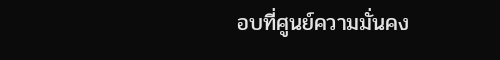อบที่ศูนย์ความมั่นคง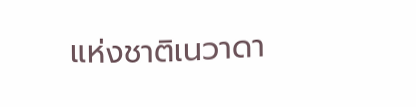แห่งชาติเนวาดา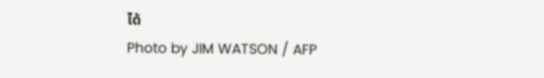ได้
Photo by JIM WATSON / AFP